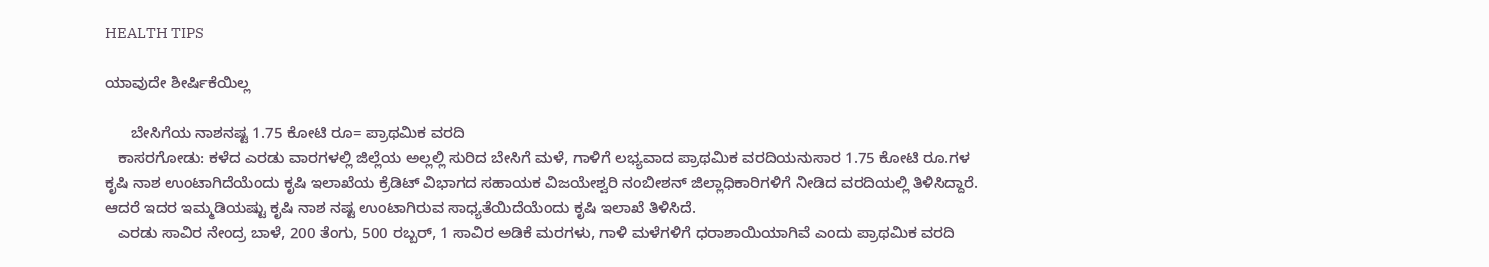HEALTH TIPS

ಯಾವುದೇ ಶೀರ್ಷಿಕೆಯಿಲ್ಲ

      ಬೇಸಿಗೆಯ ನಾಶನಷ್ಟ 1.75 ಕೋಟಿ ರೂ= ಪ್ರಾಥಮಿಕ ವರದಿ
   ಕಾಸರಗೋಡು: ಕಳೆದ ಎರಡು ವಾರಗಳಲ್ಲಿ ಜಿಲ್ಲೆಯ ಅಲ್ಲಲ್ಲಿ ಸುರಿದ ಬೇಸಿಗೆ ಮಳೆ, ಗಾಳಿಗೆ ಲಭ್ಯವಾದ ಪ್ರಾಥಮಿಕ ವರದಿಯನುಸಾರ 1.75 ಕೋಟಿ ರೂ.ಗಳ ಕೃಷಿ ನಾಶ ಉಂಟಾಗಿದೆಯೆಂದು ಕೃಷಿ ಇಲಾಖೆಯ ಕ್ರೆಡಿಟ್ ವಿಭಾಗದ ಸಹಾಯಕ ವಿಜಯೇಶ್ವರಿ ನಂಬೀಶನ್ ಜಿಲ್ಲಾಧಿಕಾರಿಗಳಿಗೆ ನೀಡಿದ ವರದಿಯಲ್ಲಿ ತಿಳಿಸಿದ್ದಾರೆ. ಆದರೆ ಇದರ ಇಮ್ಮಡಿಯಷ್ಟು ಕೃಷಿ ನಾಶ ನಷ್ಟ ಉಂಟಾಗಿರುವ ಸಾಧ್ಯತೆಯಿದೆಯೆಂದು ಕೃಷಿ ಇಲಾಖೆ ತಿಳಿಸಿದೆ.
   ಎರಡು ಸಾವಿರ ನೇಂದ್ರ ಬಾಳೆ, 200 ತೆಂಗು, 500 ರಬ್ಬರ್, 1 ಸಾವಿರ ಅಡಿಕೆ ಮರಗಳು, ಗಾಳಿ ಮಳೆಗಳಿಗೆ ಧರಾಶಾಯಿಯಾಗಿವೆ ಎಂದು ಪ್ರಾಥಮಿಕ ವರದಿ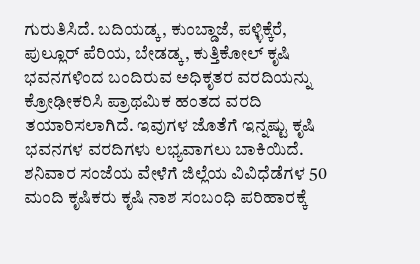ಗುರುತಿಸಿದೆ. ಬದಿಯಡ್ಕ, ಕುಂಬ್ಡಾಜೆ, ಪಳ್ಳಿಕ್ಕೆರೆ, ಪುಲ್ಲೂರ್ ಪೆರಿಯ, ಬೇಡಡ್ಕ, ಕುತ್ತಿಕೋಲ್ ಕೃಷಿ ಭವನಗಳಿಂದ ಬಂದಿರುವ ಅಧಿಕೃತರ ವರದಿಯನ್ನು ಕ್ರೋಢೀಕರಿಸಿ ಪ್ರಾಥಮಿಕ ಹಂತದ ವರದಿ ತಯಾರಿಸಲಾಗಿದೆ. ಇವುಗಳ ಜೊತೆಗೆ ಇನ್ನಷ್ಟು ಕೃಷಿ ಭವನಗಳ ವರದಿಗಳು ಲಭ್ಯವಾಗಲು ಬಾಕಿಯಿದೆ. ಶನಿವಾರ ಸಂಜೆಯ ವೇಳೆಗೆ ಜಿಲ್ಲೆಯ ವಿವಿಧೆಡೆಗಳ 50 ಮಂದಿ ಕೃಷಿಕರು ಕೃಷಿ ನಾಶ ಸಂಬಂಧಿ ಪರಿಹಾರಕ್ಕೆ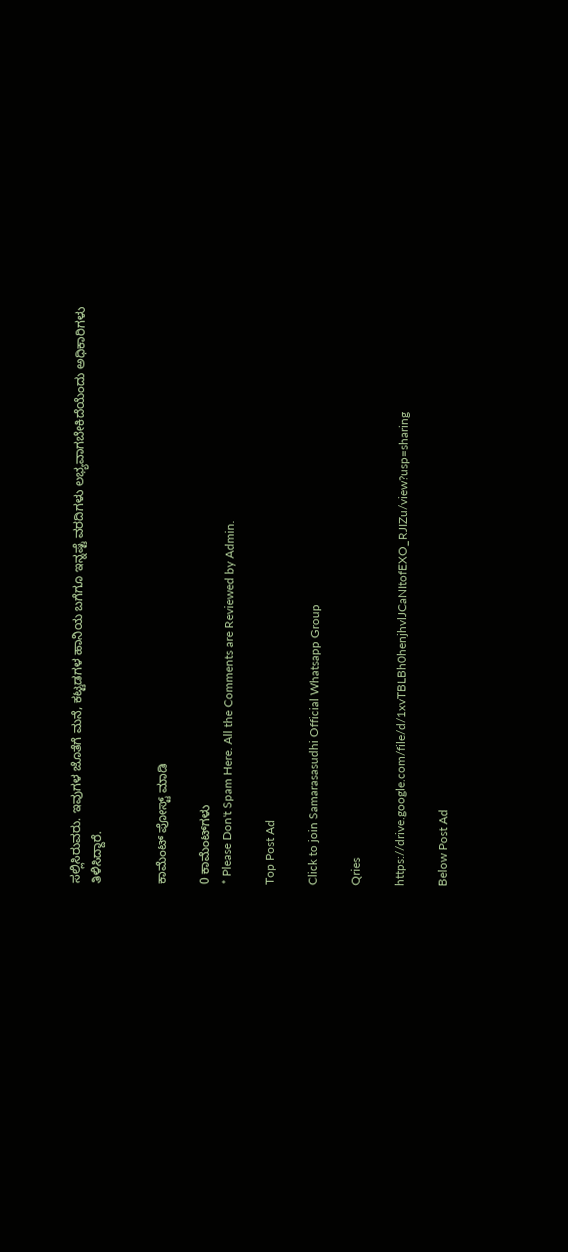ಸಲ್ಲಿಸಿರುವರು. ಇವುಗಳ ಜೊತೆಗೆ ಮನೆ, ಕಟ್ಟಡಗಳ ಹಾನಿಯ ಬಗೆಗೂ ಇನ್ನಷ್ಟೆ ವರದಿಗಳು ಲಭ್ಯವಾಗಬೇಕಿದೆಯೆಂದು ಅಧಿಕಾರಿಗಳು ತಿಳಿಸಿದ್ದಾರೆ.


ಕಾಮೆಂಟ್‌‌ ಪೋಸ್ಟ್‌ ಮಾಡಿ

0 ಕಾಮೆಂಟ್‌ಗಳು
* Please Don't Spam Here. All the Comments are Reviewed by Admin.

Top Post Ad

Click to join Samarasasudhi Official Whatsapp Group

Qries

https://drive.google.com/file/d/1xvTBLBh0henjhvlJCaNItofEXO_RJIZu/view?usp=sharing

Below Post Ad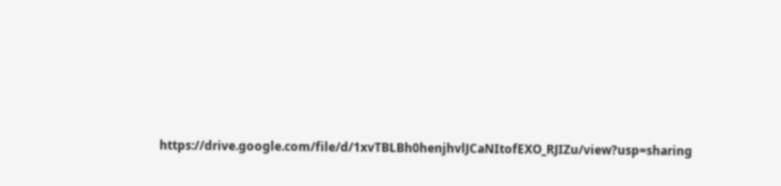https://drive.google.com/file/d/1xvTBLBh0henjhvlJCaNItofEXO_RJIZu/view?usp=sharing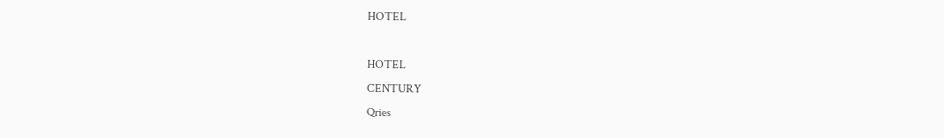HOTEL

HOTEL
CENTURY
Qries